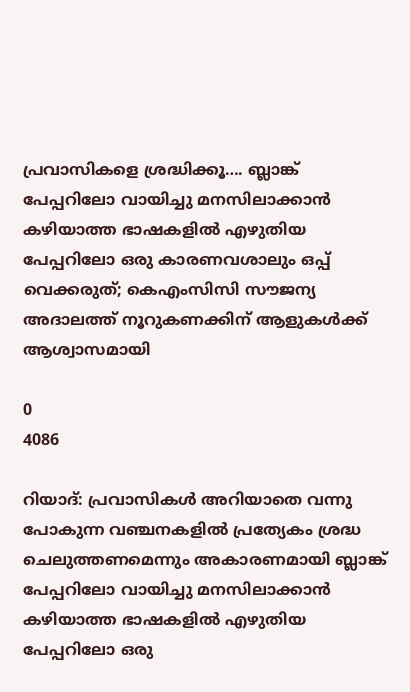പ്രവാസികളെ ശ്രദ്ധിക്കൂ…. ബ്ലാങ്ക് പേപ്പറിലോ വായിച്ചു മനസിലാക്കാൻ കഴിയാത്ത ഭാഷകളിൽ എഴുതിയ പേപ്പറിലോ ഒരു കാരണവശാലും ഒപ്പ് വെക്കരുത്; കെഎംസിസി സൗജന്യ അദാലത്ത് നൂറുകണക്കിന് ആളുകൾക്ക് ആശ്വാസമായി

0
4086

റിയാദ്: പ്രവാസികൾ അറിയാതെ വന്നു പോകുന്ന വഞ്ചനകളിൽ പ്രത്യേകം ശ്രദ്ധ ചെലുത്തണമെന്നും അകാരണമായി ബ്ലാങ്ക് പേപ്പറിലോ വായിച്ചു മനസിലാക്കാൻ കഴിയാത്ത ഭാഷകളിൽ എഴുതിയ പേപ്പറിലോ ഒരു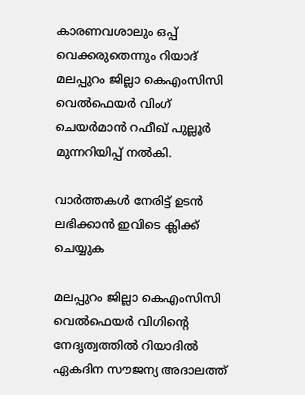കാരണവശാലും ഒപ്പ് വെക്കരുതെന്നും റിയാദ് മലപ്പുറം ജില്ലാ കെഎംസിസി വെൽഫെയർ വിംഗ് ചെയർമാൻ റഫീഖ് പുല്ലൂർ മുന്നറിയിപ്പ് നൽകി.

വാർത്തകൾ നേരിട്ട് ഉടൻ ലഭിക്കാൻ ഇവിടെ ക്ലിക്ക് ചെയ്യുക

മലപ്പുറം ജില്ലാ കെഎംസിസി വെൽഫെയർ വിഗിന്റെ നേദൃത്വത്തിൽ റിയാദിൽ ഏകദിന സൗജന്യ അദാലത്ത്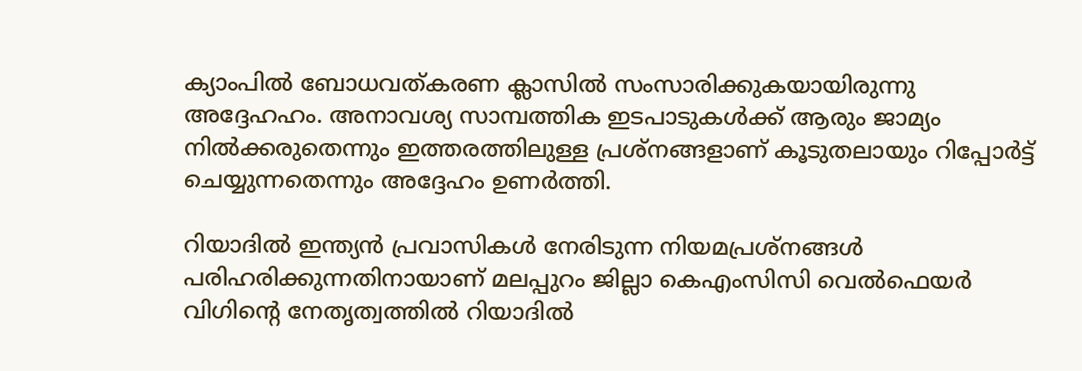ക്യാംപിൽ ബോധവത്കരണ ക്ലാസിൽ സംസാരിക്കുകയായിരുന്നു അദ്ദേഹഹം. അനാവശ്യ സാമ്പത്തിക ഇടപാടുകൾക്ക് ആരും ജാമ്യം നിൽക്കരുതെന്നും ഇത്തരത്തിലുള്ള പ്രശ്നങ്ങളാണ് കൂടുതലായും റിപ്പോർട്ട് ചെയ്യുന്നതെന്നും അദ്ദേഹം ഉണർത്തി.

റിയാദിൽ ഇന്ത്യൻ പ്രവാസികൾ നേരിടുന്ന നിയമപ്രശ്നങ്ങൾ പരിഹരിക്കുന്നതിനായാണ് മലപ്പുറം ജില്ലാ കെഎംസിസി വെൽഫെയർ വിഗിന്റെ നേതൃത്വത്തിൽ റിയാദിൽ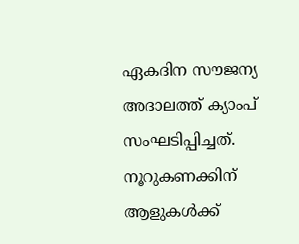ഏകദിന സൗജന്യ അദാലത്ത് ക്യാംപ് സംഘടിപ്പിച്ചത്. നൂറുകണക്കിന് ആളുകൾക്ക്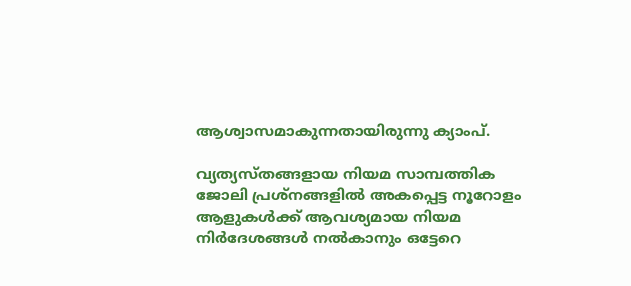ആശ്വാസമാകുന്നതായിരുന്നു ക്യാംപ്.

വ്യത്യസ്തങ്ങളായ നിയമ സാമ്പത്തിക ജോലി പ്രശ്നങ്ങളിൽ അകപ്പെട്ട നൂറോളം ആളുകൾക്ക് ആവശ്യമായ നിയമ നിർദേശങ്ങൾ നൽകാനും ഒട്ടേറെ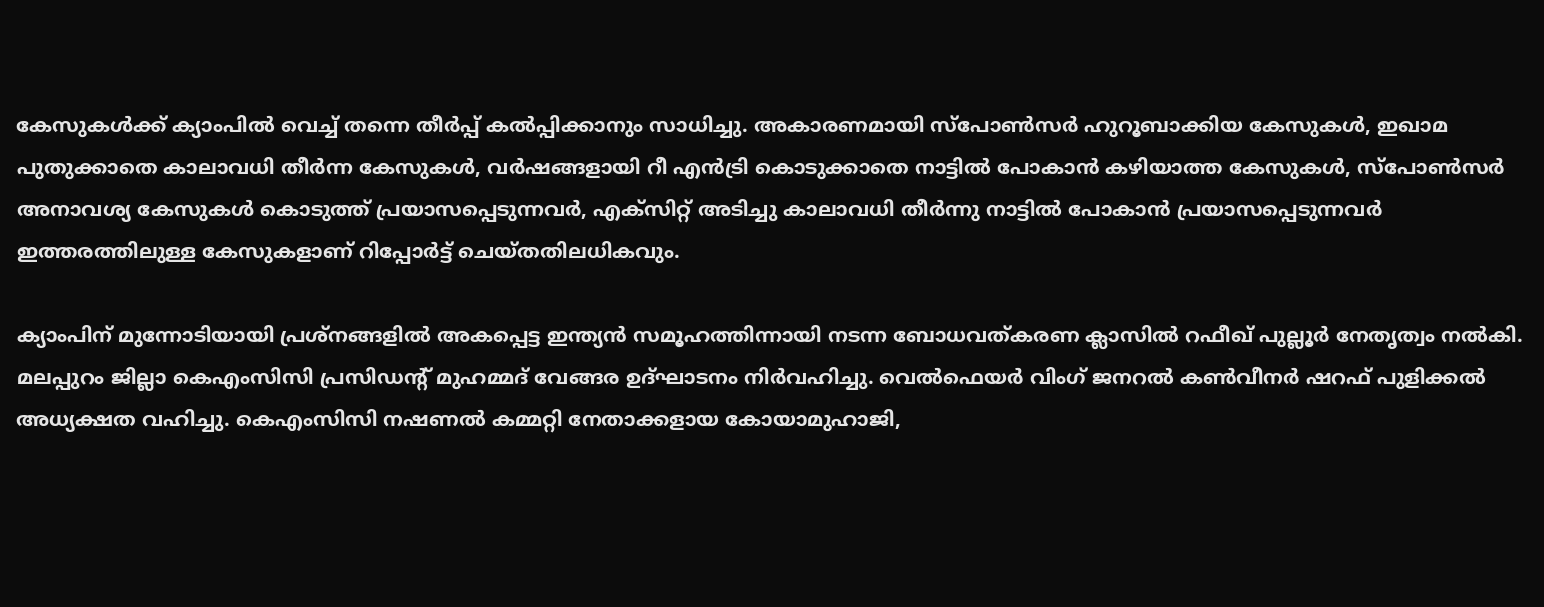കേസുകൾക്ക് ക്യാംപിൽ വെച്ച് തന്നെ തീർപ്പ് കൽപ്പിക്കാനും സാധിച്ചു. അകാരണമായി സ്പോൺസർ ഹുറൂബാക്കിയ കേസുകൾ, ഇഖാമ പുതുക്കാതെ കാലാവധി തീർന്ന കേസുകൾ, വർഷങ്ങളായി റീ എൻട്രി കൊടുക്കാതെ നാട്ടിൽ പോകാൻ കഴിയാത്ത കേസുകൾ, സ്പോൺസർ അനാവശ്യ കേസുകൾ കൊടുത്ത് പ്രയാസപ്പെടുന്നവർ, എക്സിറ്റ് അടിച്ചു കാലാവധി തീർന്നു നാട്ടിൽ പോകാൻ പ്രയാസപ്പെടുന്നവർ ഇത്തരത്തിലുള്ള കേസുകളാണ് റിപ്പോർട്ട് ചെയ്തതിലധികവും.

ക്യാംപിന് മുന്നോടിയായി പ്രശ്നങ്ങളിൽ അകപ്പെട്ട ഇന്ത്യൻ സമൂഹത്തിന്നായി നടന്ന ബോധവത്കരണ ക്ലാസിൽ റഫീഖ് പുല്ലൂർ നേതൃത്വം നൽകി. മലപ്പുറം ജില്ലാ കെഎംസിസി പ്രസിഡന്റ് മുഹമ്മദ്‌ വേങ്ങര ഉദ്ഘാടനം നിർവഹിച്ചു. വെൽഫെയർ വിംഗ് ജനറൽ കൺവീനർ ഷറഫ് പുളിക്കൽ അധ്യക്ഷത വഹിച്ചു. കെഎംസിസി നഷണൽ കമ്മറ്റി നേതാക്കളായ കോയാമുഹാജി,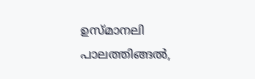ഉസ്മാനലി പാലത്തിങ്ങൽ,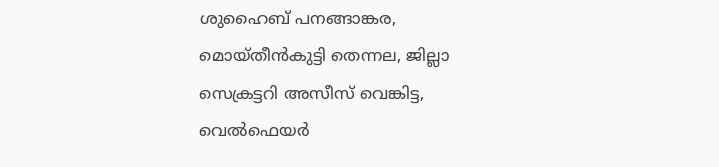ശുഹൈബ് പനങ്ങാങ്കര, മൊയ്തീൻകുട്ടി തെന്നല, ജില്ലാ സെക്രട്ടറി അസീസ് വെങ്കിട്ട, വെൽഫെയർ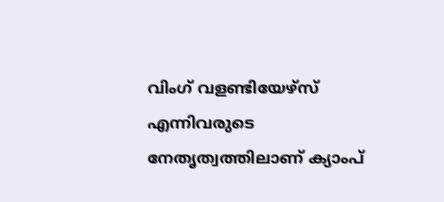വിംഗ് വളണ്ടിയേഴ്സ് എന്നിവരുടെ നേതൃത്വത്തിലാണ് ക്യാംപ്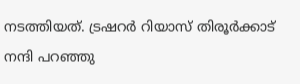നടത്തിയത്. ട്രഷറർ റിയാസ് തിരൂർക്കാട് നന്ദി പറഞ്ഞു